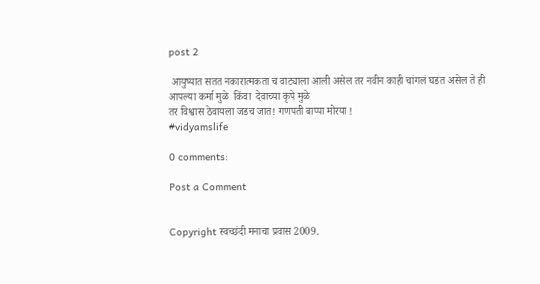post 2

 आयुष्यात सतत नकारात्मकता च वाट्याला आली असेल तर नवीन काही चांगलं घडत असेल ते ही आपल्या कर्मा मुळे  किंवा  देवाच्या कृपे मुळे
तर विश्वास ठेवायला जडच जात! गणपती बाप्पा मोरया !
#vidyamslife

0 comments:

Post a Comment


Copyright स्वच्छंदी मनाचा प्रवास 2009.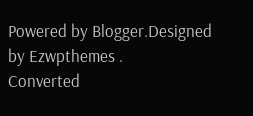Powered by Blogger.Designed by Ezwpthemes .
Converted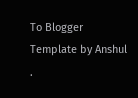To Blogger Template by Anshul .